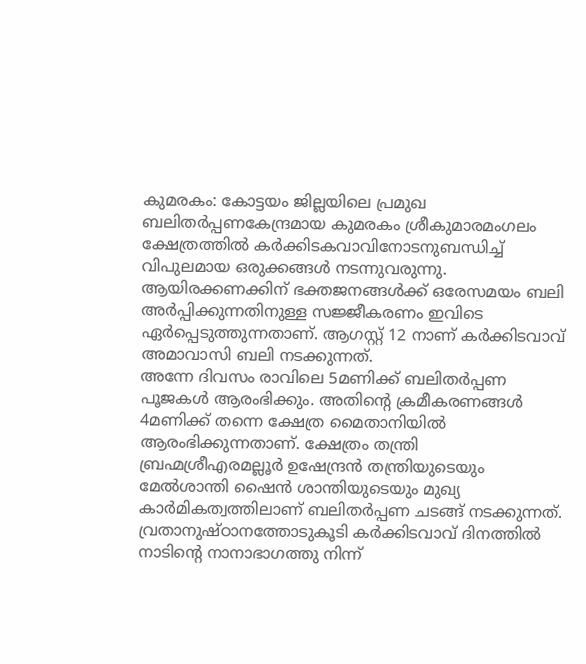കുമരകം: കോട്ടയം ജില്ലയിലെ പ്രമുഖ ബലിതർപ്പണകേന്ദ്രമായ കുമരകം ശ്രീകുമാരമംഗലം ക്ഷേത്രത്തിൽ കർക്കിടകവാവിനോടനുബന്ധിച്ച് വിപുലമായ ഒരുക്കങ്ങൾ നടന്നുവരുന്നു.
ആയിരക്കണക്കിന് ഭക്തജനങ്ങൾക്ക് ഒരേസമയം ബലി അർപ്പിക്കുന്നതിനുള്ള സജ്ജീകരണം ഇവിടെ ഏർപ്പെടുത്തുന്നതാണ്. ആഗസ്റ്റ് 12 നാണ് കർക്കിടവാവ് അമാവാസി ബലി നടക്കുന്നത്.
അന്നേ ദിവസം രാവിലെ 5മണിക്ക് ബലിതർപ്പണ പൂജകൾ ആരംഭിക്കും. അതിന്റെ ക്രമീകരണങ്ങൾ 4മണിക്ക് തന്നെ ക്ഷേത്ര മൈതാനിയിൽ ആരംഭിക്കുന്നതാണ്. ക്ഷേത്രം തന്ത്രി ബ്രഹ്മശ്രീഎരമല്ലൂർ ഉഷേന്ദ്രൻ തന്ത്രിയുടെയും മേൽശാന്തി ഷൈൻ ശാന്തിയുടെയും മുഖ്യ കാർമികത്വത്തിലാണ് ബലിതർപ്പണ ചടങ്ങ് നടക്കുന്നത്.
വ്രതാനുഷ്ഠാനത്തോടുകൂടി കർക്കിടവാവ് ദിനത്തിൽ നാടിന്റെ നാനാഭാഗത്തു നിന്ന്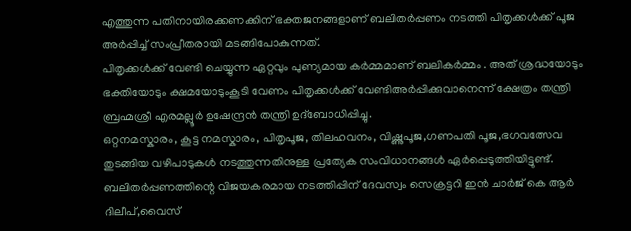എത്തുന്ന പതിനായിരക്കണക്കിന് ഭക്തജനങ്ങളാണ് ബലിതർപ്പണം നടത്തി പിതൃക്കൾക്ക് പൂജ അർപ്പിച്ച് സംപ്രീതരായി മടങ്ങിപോകുന്നത്.
പിതൃക്കൾക്ക് വേണ്ടി ചെയ്യുന്ന ഏറ്റവും പുണ്യമായ കർമ്മമാണ് ബലികർമ്മം . അത് ശ്രദ്ധയോടും ഭക്തിയോടും ക്ഷമയോടുംകൂടി വേണം പിതൃക്കൾക്ക് വേണ്ടിഅർപ്പിക്കുവാനെന്ന് ക്ഷേത്രം തന്ത്രി ബ്രഹ്മശ്രീ എരമല്ലൂർ ഉഷേന്ദ്രൻ തന്ത്രി ഉദ്ബോധിപ്പിച്ചു.
ഒറ്റനമസ്കാരം, കൂട്ട നമസ്കാരം, പിതൃപൂജ, തിലഹവനം, വിഷ്ണുപൂജ,ഗണപതി പൂജ,ഭഗവത്സേവ തുടങ്ങിയ വഴിപാടുകൾ നടത്തുന്നതിനുള്ള പ്രത്യേക സംവിധാനങ്ങൾ ഏർപ്പെടുത്തിയിട്ടുണ്ട്.
ബലിതർപ്പണത്തിന്റെ വിജയകരമായ നടത്തിപ്പിന് ദേവസ്വം സെക്രട്ടറി ഇൻ ചാർജ് കെ ആർ ദിലീപ്,വൈസ്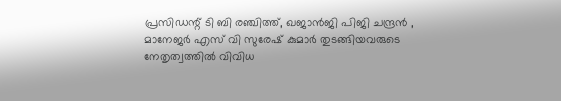പ്രസിഡന്റ് ടി ബി രഞ്ചിത്ത്, ഖജാൻജി പിജി ചന്ദ്രൻ , മാനേജർ എസ് വി സുരേഷ് കുമാർ തുടങ്ങിയവരുടെ നേതൃത്വത്തിൽ വിവിധ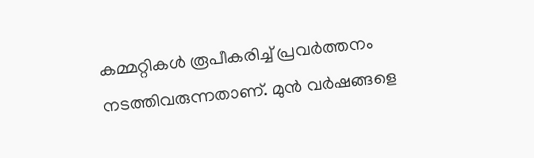കമ്മറ്റികൾ രൂപീകരിച്ച് പ്രവർത്തനം നടത്തിവരുന്നതാണ്. മുൻ വർഷങ്ങളെ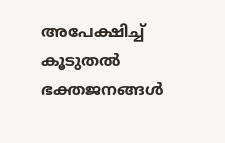അപേക്ഷിച്ച് കൂടുതൽ ഭക്തജനങ്ങൾ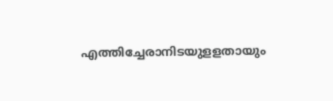എത്തിച്ചേരാനിടയുളളതായും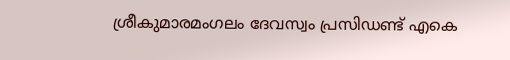ശ്രീകുമാരമംഗലം ദേവസ്വം പ്രസിഡണ്ട് എകെ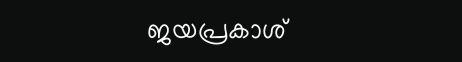ജയപ്രകാശ്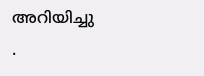അറിയിച്ചു
.